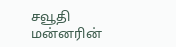சவூதி மன்னரின்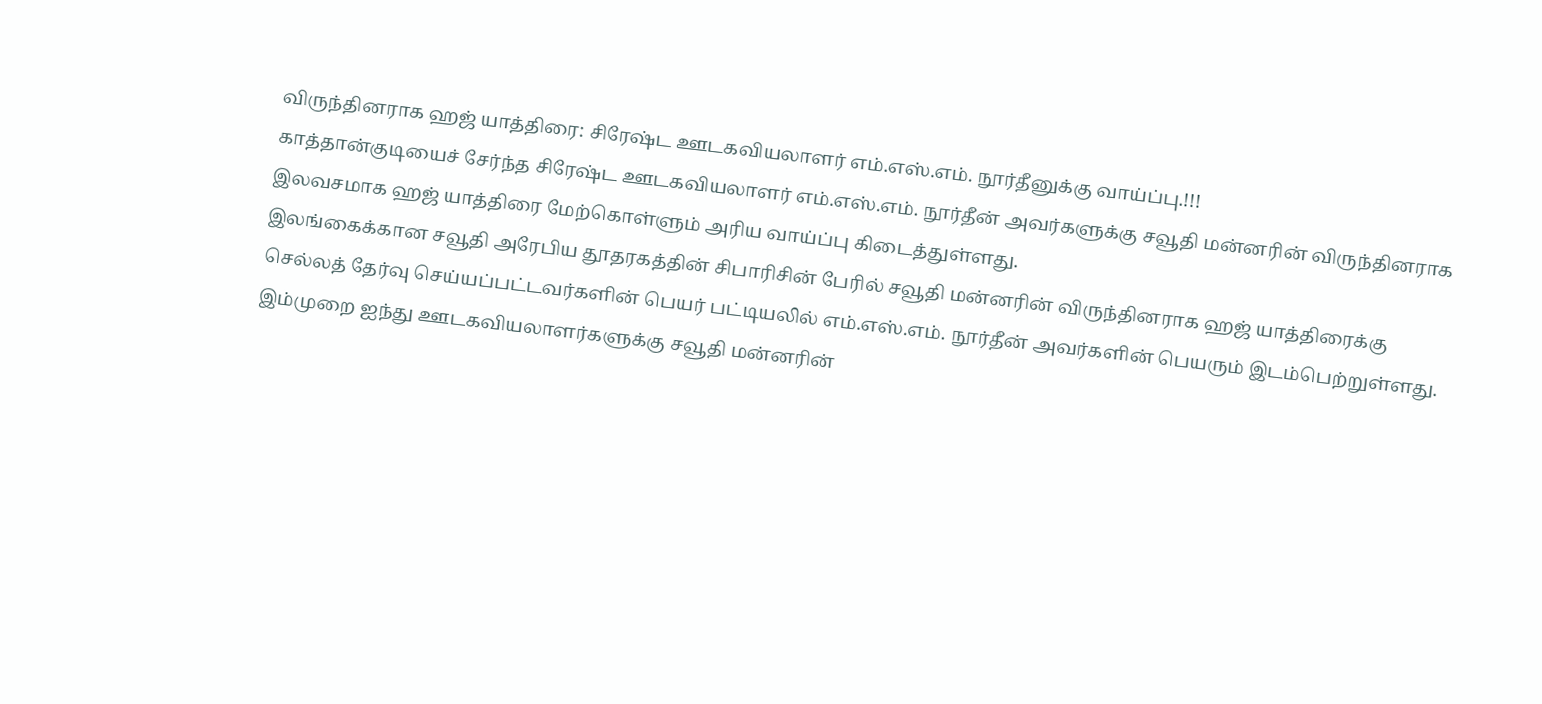விருந்தினராக ஹஜ் யாத்திரை: சிரேஷ்ட ஊடகவியலாளர் எம்.எஸ்.எம். நூர்தீனுக்கு வாய்ப்பு.!!!
காத்தான்குடியைச் சேர்ந்த சிரேஷ்ட ஊடகவியலாளர் எம்.எஸ்.எம். நூர்தீன் அவர்களுக்கு சவூதி மன்னரின் விருந்தினராக இலவசமாக ஹஜ் யாத்திரை மேற்கொள்ளும் அரிய வாய்ப்பு கிடைத்துள்ளது.
இலங்கைக்கான சவூதி அரேபிய தூதரகத்தின் சிபாரிசின் பேரில் சவூதி மன்னரின் விருந்தினராக ஹஜ் யாத்திரைக்கு செல்லத் தேர்வு செய்யப்பட்டவர்களின் பெயர் பட்டியலில் எம்.எஸ்.எம். நூர்தீன் அவர்களின் பெயரும் இடம்பெற்றுள்ளது.
இம்முறை ஐந்து ஊடகவியலாளர்களுக்கு சவூதி மன்னரின்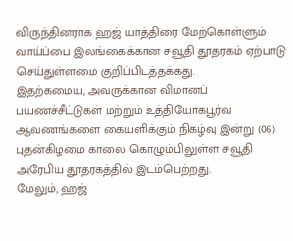விருந்தினராக ஹஜ் யாத்திரை மேற்கொள்ளும் வாய்ப்பை இலங்கைக்கான சவூதி தூதரகம் ஏற்பாடு செய்துள்ளமை குறிப்பிடத்தக்கது.
இதற்கமைய, அவருக்கான விமானப் பயணச்சீட்டுகள் மற்றும் உத்தியோகபூர்வ ஆவணங்களை கையளிக்கும் நிகழ்வு இன்று (06) புதன்கிழமை காலை கொழும்பிலுள்ள சவூதி அரேபிய தூதரகத்தில் இடம்பெற்றது.
மேலும், ஹஜ்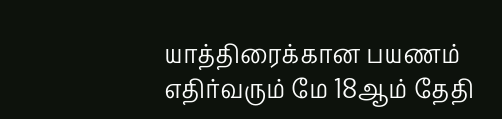யாத்திரைக்கான பயணம் எதிர்வரும் மே 18ஆம் தேதி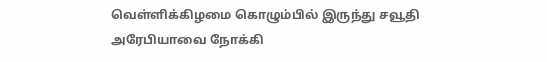வெள்ளிக்கிழமை கொழும்பில் இருந்து சவூதி அரேபியாவை நோக்கி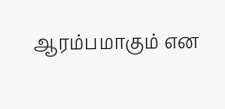ஆரம்பமாகும் என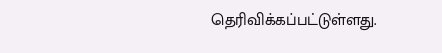தெரிவிக்கப்பட்டுள்ளது.